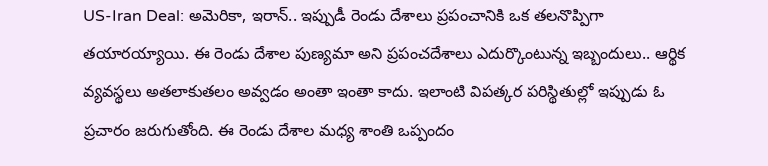US-Iran Deal: అమెరికా, ఇరాన్.. ఇప్పుడీ రెండు దేశాలు ప్రపంచానికి ఒక తలనొప్పిగా తయారయ్యాయి. ఈ రెండు దేశాల పుణ్యమా అని ప్రపంచదేశాలు ఎదుర్కొంటున్న ఇబ్బందులు.. ఆర్థిక వ్యవస్థలు అతలాకుతలం అవ్వడం అంతా ఇంతా కాదు. ఇలాంటి విపత్కర పరిస్థితుల్లో ఇప్పుడు ఓ ప్రచారం జరుగుతోంది. ఈ రెండు దేశాల మధ్య శాంతి ఒప్పందం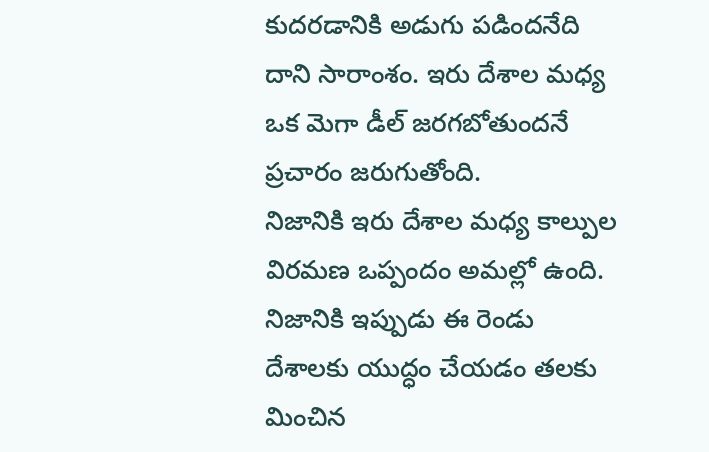కుదరడానికి అడుగు పడిందనేది దాని సారాంశం. ఇరు దేశాల మధ్య ఒక మెగా డీల్ జరగబోతుందనే ప్రచారం జరుగుతోంది.
నిజానికి ఇరు దేశాల మధ్య కాల్పుల విరమణ ఒప్పందం అమల్లో ఉంది. నిజానికి ఇప్పుడు ఈ రెండు దేశాలకు యుద్ధం చేయడం తలకు మించిన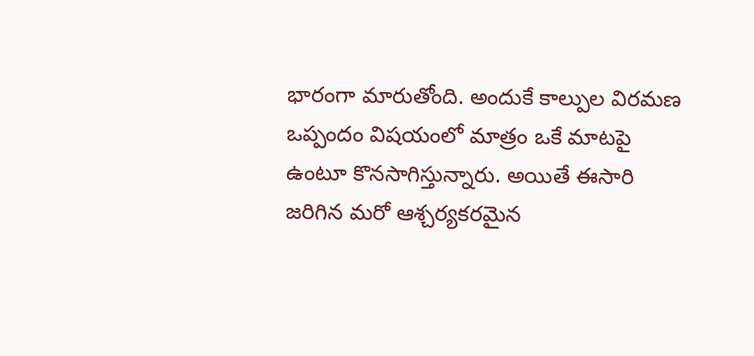భారంగా మారుతోంది. అందుకే కాల్పుల విరమణ ఒప్పందం విషయంలో మాత్రం ఒకే మాటపై ఉంటూ కొనసాగిస్తున్నారు. అయితే ఈసారి జరిగిన మరో ఆశ్చర్యకరమైన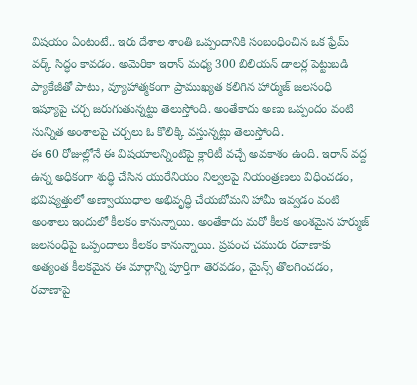విషయం ఏంటంటే.. ఇరు దేశాల శాంతి ఒప్పందానికి సంబంధించిన ఒక ఫ్రేమ్ వర్క్ సిద్ధం కావడం. అమెరికా ఇరాన్ మధ్య 300 బిలియన్ డాలర్ల పెట్టుబడి ప్యాకేజీతో పాటు, వ్యూహాత్మకంగా ప్రాముఖ్యత కలిగిన హార్ముజ్ జలసంధి ఇష్యూపై చర్చ జరుగుతున్నట్టు తెలుస్తోంది. అంతేకాదు అణు ఒప్పందం వంటి సున్నిత అంశాలపై చర్చలు ఓ కొలిక్కి వస్తున్నట్లు తెలుస్తోంది.
ఈ 60 రోజుల్లోనే ఈ విషయాలన్నింటిపై క్లారిటీ వచ్చే అవకాశం ఉంది. ఇరాన్ వద్ద ఉన్న అధికంగా శుద్ధి చేసిన యురేనియం నిల్వలపై నియంత్రణలు విధించడం, భవిష్యత్తులో అణ్వాయుధాల అభివృద్ధి చేయబోమని హామీ ఇవ్వడం వంటి అంశాలు ఇందులో కీలకం కానున్నాయి. అంతేకాదు మరో కీలక అంశమైన హర్ముజ్ జలసంధిపై ఒప్పందాలు కీలకం కానున్నాయి. ప్రపంచ చమురు రవాణాకు అత్యంత కీలకమైన ఈ మార్గాన్ని పూర్తిగా తెరవడం, మైన్స్ తొలగించడం, రవాణాపై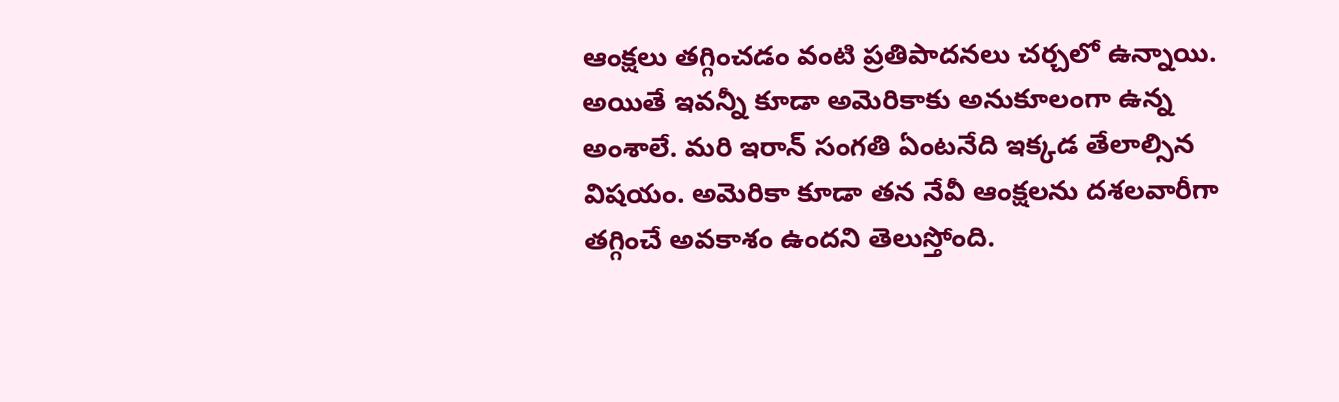ఆంక్షలు తగ్గించడం వంటి ప్రతిపాదనలు చర్చలో ఉన్నాయి.
అయితే ఇవన్నీ కూడా అమెరికాకు అనుకూలంగా ఉన్న అంశాలే. మరి ఇరాన్ సంగతి ఏంటనేది ఇక్కడ తేలాల్సిన విషయం. అమెరికా కూడా తన నేవీ ఆంక్షలను దశలవారీగా తగ్గించే అవకాశం ఉందని తెలుస్తోంది.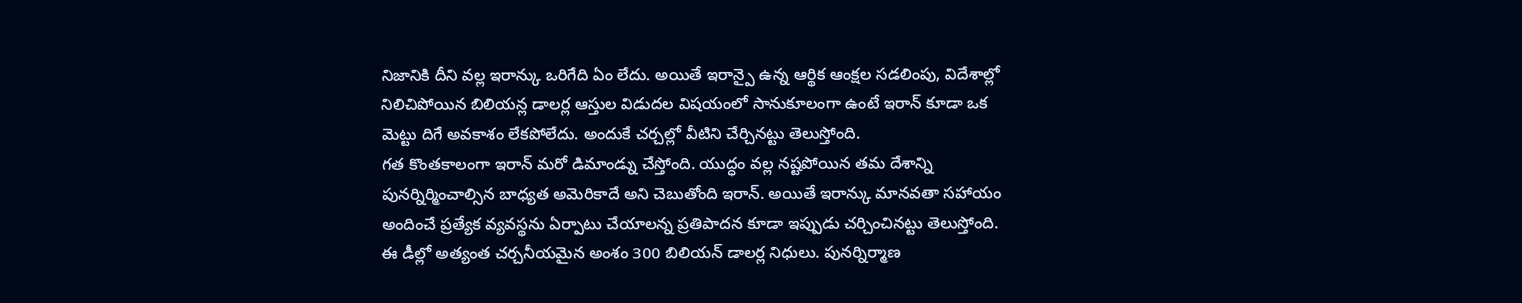నిజానికి దీని వల్ల ఇరాన్కు ఒరిగేది ఏం లేదు. అయితే ఇరాన్పై ఉన్న ఆర్థిక ఆంక్షల సడలింపు, విదేశాల్లో నిలిచిపోయిన బిలియన్ల డాలర్ల ఆస్తుల విడుదల విషయంలో సానుకూలంగా ఉంటే ఇరాన్ కూడా ఒక మెట్టు దిగే అవకాశం లేకపోలేదు. అందుకే చర్చల్లో వీటిని చేర్చినట్టు తెలుస్తోంది.
గత కొంతకాలంగా ఇరాన్ మరో డిమాండ్ను చేస్తోంది. యుద్ధం వల్ల నష్టపోయిన తమ దేశాన్ని పునర్నిర్మించాల్సిన బాధ్యత అమెరికాదే అని చెబుతోంది ఇరాన్. అయితే ఇరాన్కు మానవతా సహాయం అందించే ప్రత్యేక వ్యవస్థను ఏర్పాటు చేయాలన్న ప్రతిపాదన కూడా ఇప్పుడు చర్చించినట్టు తెలుస్తోంది. ఈ డీల్లో అత్యంత చర్చనీయమైన అంశం 300 బిలియన్ డాలర్ల నిధులు. పునర్నిర్మాణ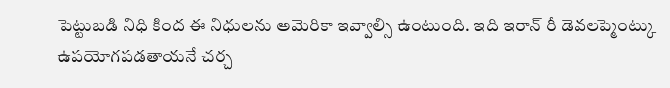పెట్టుబడి నిధి కింద ఈ నిధులను అమెరికా ఇవ్వాల్సి ఉంటుంది. ఇది ఇరాన్ రీ డెవలప్మెంట్కు ఉపయోగపడతాయనే చర్చ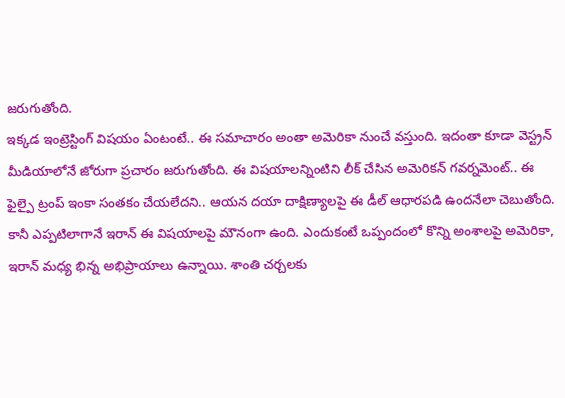జరుగుతోంది.
ఇక్కడ ఇంట్రెస్టింగ్ విషయం ఏంటంటే.. ఈ సమాచారం అంతా అమెరికా నుంచే వస్తుంది. ఇదంతా కూడా వెస్ట్రన్ మీడియాలోనే జోరుగా ప్రచారం జరుగుతోంది. ఈ విషయాలన్నింటిని లీక్ చేసిన అమెరికన్ గవర్నమెంట్.. ఈ ఫైల్పై ట్రంప్ ఇంకా సంతకం చేయలేదని.. ఆయన దయా దాక్షిణ్యాలపై ఈ డీల్ ఆధారపడి ఉందనేలా చెబుతోంది.
కానీ ఎప్పటిలాగానే ఇరాన్ ఈ విషయాలపై మౌనంగా ఉంది. ఎందుకంటే ఒప్పందంలో కొన్ని అంశాలపై అమెరికా, ఇరాన్ మధ్య భిన్న అభిప్రాయాలు ఉన్నాయి. శాంతి చర్చలకు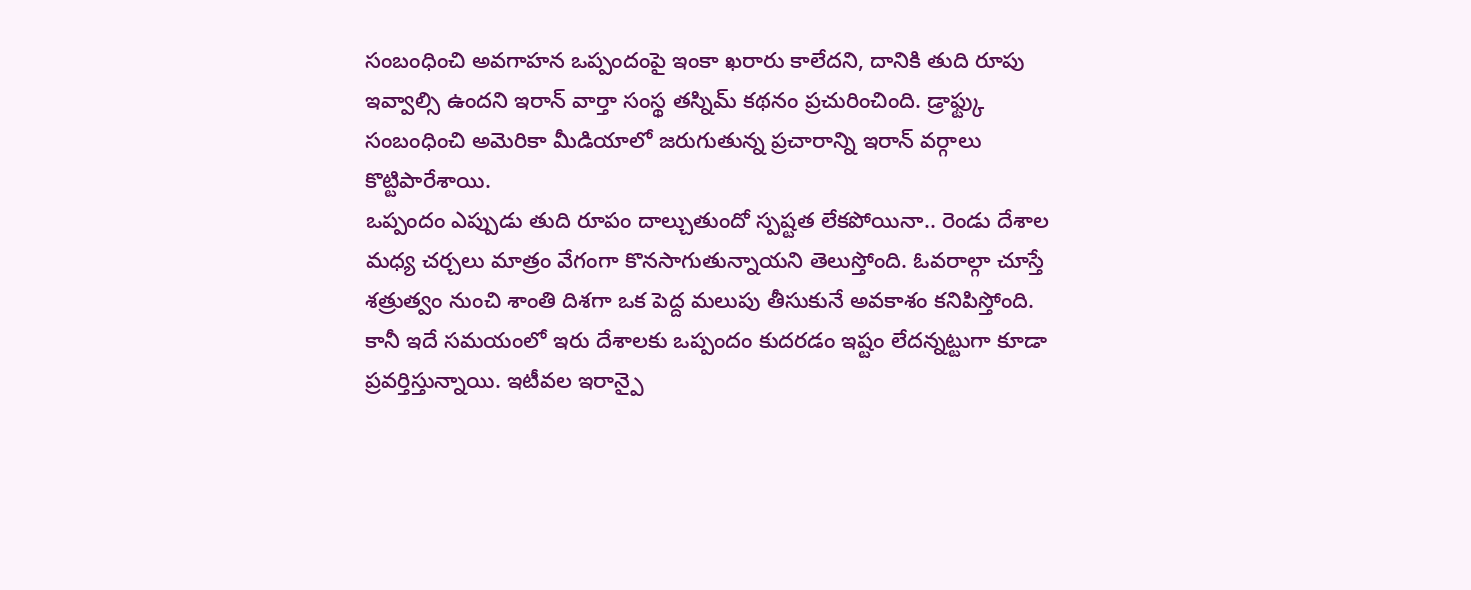సంబంధించి అవగాహన ఒప్పందంపై ఇంకా ఖరారు కాలేదని, దానికి తుది రూపు ఇవ్వాల్సి ఉందని ఇరాన్ వార్తా సంస్థ తస్నిమ్ కథనం ప్రచురించింది. డ్రాఫ్ట్కు సంబంధించి అమెరికా మీడియాలో జరుగుతున్న ప్రచారాన్ని ఇరాన్ వర్గాలు కొట్టిపారేశాయి.
ఒప్పందం ఎప్పుడు తుది రూపం దాల్చుతుందో స్పష్టత లేకపోయినా.. రెండు దేశాల మధ్య చర్చలు మాత్రం వేగంగా కొనసాగుతున్నాయని తెలుస్తోంది. ఓవరాల్గా చూస్తే శత్రుత్వం నుంచి శాంతి దిశగా ఒక పెద్ద మలుపు తీసుకునే అవకాశం కనిపిస్తోంది. కానీ ఇదే సమయంలో ఇరు దేశాలకు ఒప్పందం కుదరడం ఇష్టం లేదన్నట్టుగా కూడా ప్రవర్తిస్తున్నాయి. ఇటీవల ఇరాన్పై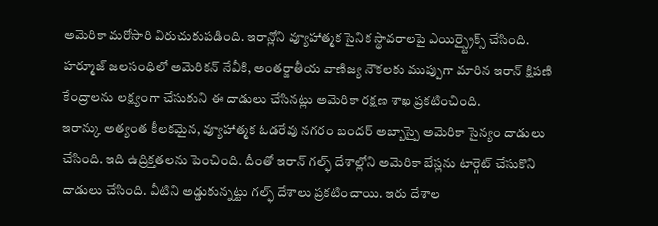అమెరికా మరోసారి విరుచుకుపడింది. ఇరాన్లోని వ్యూహాత్మక సైనిక స్థావరాలపై ఎయిర్స్ట్రైక్స్ చేసింది. హర్మూజ్ జలసంధిలో అమెరికన్ నేవీకి, అంతర్జాతీయ వాణిజ్య నౌకలకు ముప్పుగా మారిన ఇరాన్ క్షిపణి కేంద్రాలను లక్ష్యంగా చేసుకుని ఈ దాడులు చేసినట్లు అమెరికా రక్షణ శాఖ ప్రకటించింది.
ఇరాన్కు అత్యంత కీలకమైన, వ్యూహాత్మక ఓడరేవు నగరం బందర్ అబ్బాస్పై అమెరికా సైన్యం దాడులు చేసింది. ఇది ఉద్రిక్తతలను పెంచింది. దీంతో ఇరాన్ గల్ఫ్ దేశాల్లోని అమెరికా బేస్లను టార్గెట్ చేసుకొని దాడులు చేసింది. వీటిని అడ్డుకున్నట్టు గల్ఫ్ దేశాలు ప్రకటించాయి. ఇరు దేశాల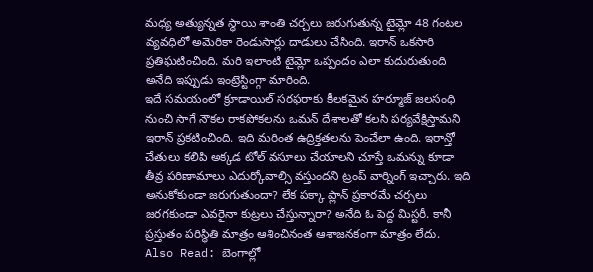మధ్య అత్యున్నత స్థాయి శాంతి చర్చలు జరుగుతున్న టైమ్లో 48 గంటల వ్యవధిలో అమెరికా రెండుసార్లు దాడులు చేసింది. ఇరాన్ ఒకసారి ప్రతిఘటించింది. మరి ఇలాంటి టైమ్లో ఒప్పందం ఎలా కుదురుతుంది అనేది ఇప్పుడు ఇంట్రెస్టింగ్గా మారింది.
ఇదే సమయంలో క్రూడాయిల్ సరఫరాకు కీలకమైన హర్మూజ్ జలసంధి నుంచి సాగే నౌకల రాకపోకలను ఒమన్ దేశాలతో కలసి పర్యవేక్షిస్తామని ఇరాన్ ప్రకటించింది. ఇది మరింత ఉద్రిక్తతలను పెంచేలా ఉంది. ఇరాన్తో చేతులు కలిపి అక్కడ టోల్ వసూలు చేయాలని చూస్తే ఒమన్ను కూడా తీవ్ర పరిణామాలు ఎదుర్కోవాల్సి వస్తుందని ట్రంప్ వార్నింగ్ ఇచ్చారు. ఇది అనుకోకుండా జరుగుతుందా? లేక పక్కా ప్లాన్ ప్రకారమే చర్చలు జరగకుండా ఎవరైనా కుట్రలు చేస్తున్నారా? అనేది ఓ పెద్ద మిస్టరీ. కానీ ప్రస్తుతం పరిస్థితి మాత్రం ఆశించినంత ఆశాజనకంగా మాత్రం లేదు.
Also Read: బెంగాల్లో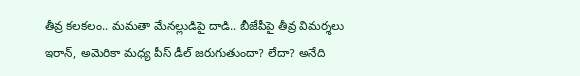తీవ్ర కలకలం.. మమతా మేనల్లుడిపై దాడి.. బీజేపీపై తీవ్ర విమర్శలు
ఇరాన్, అమెరికా మధ్య పీస్ డీల్ జరుగుతుందా? లేదా? అనేది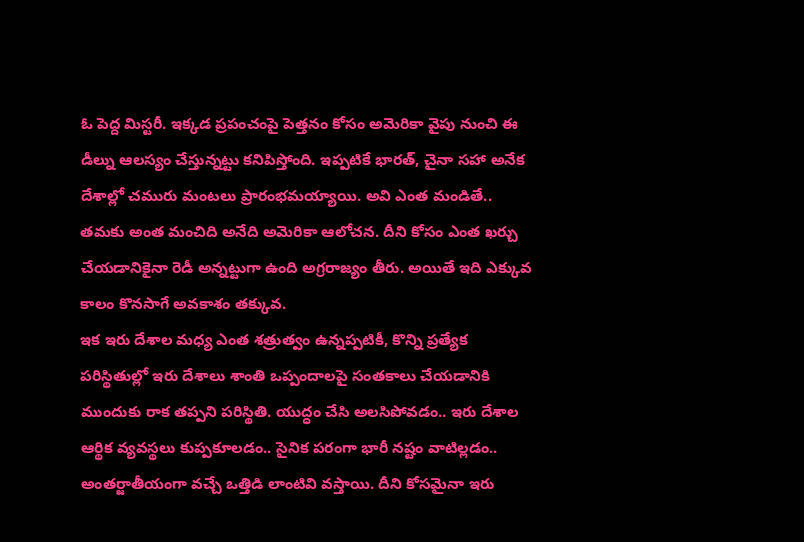ఓ పెద్ద మిస్టరీ. ఇక్కడ ప్రపంచంపై పెత్తనం కోసం అమెరికా వైపు నుంచి ఈ డీల్ను ఆలస్యం చేస్తున్నట్టు కనిపిస్తోంది. ఇప్పటికే భారత్, చైనా సహా అనేక దేశాల్లో చమురు మంటలు ప్రారంభమయ్యాయి. అవి ఎంత మండితే.. తమకు అంత మంచిది అనేది అమెరికా ఆలోచన. దీని కోసం ఎంత ఖర్చు చేయడానికైనా రెడీ అన్నట్టుగా ఉంది అగ్రరాజ్యం తీరు. అయితే ఇది ఎక్కువ కాలం కొనసాగే అవకాశం తక్కువ.
ఇక ఇరు దేశాల మధ్య ఎంత శత్రుత్వం ఉన్నప్పటికీ, కొన్ని ప్రత్యేక పరిస్థితుల్లో ఇరు దేశాలు శాంతి ఒప్పందాలపై సంతకాలు చేయడానికి ముందుకు రాక తప్పని పరిస్థితి. యుద్ధం చేసి అలసిపోవడం.. ఇరు దేశాల ఆర్థిక వ్యవస్థలు కుప్పకూలడం.. సైనిక పరంగా భారీ నష్టం వాటిల్లడం.. అంతర్జాతీయంగా వచ్చే ఒత్తిడి లాంటివి వస్తాయి. దీని కోసమైనా ఇరు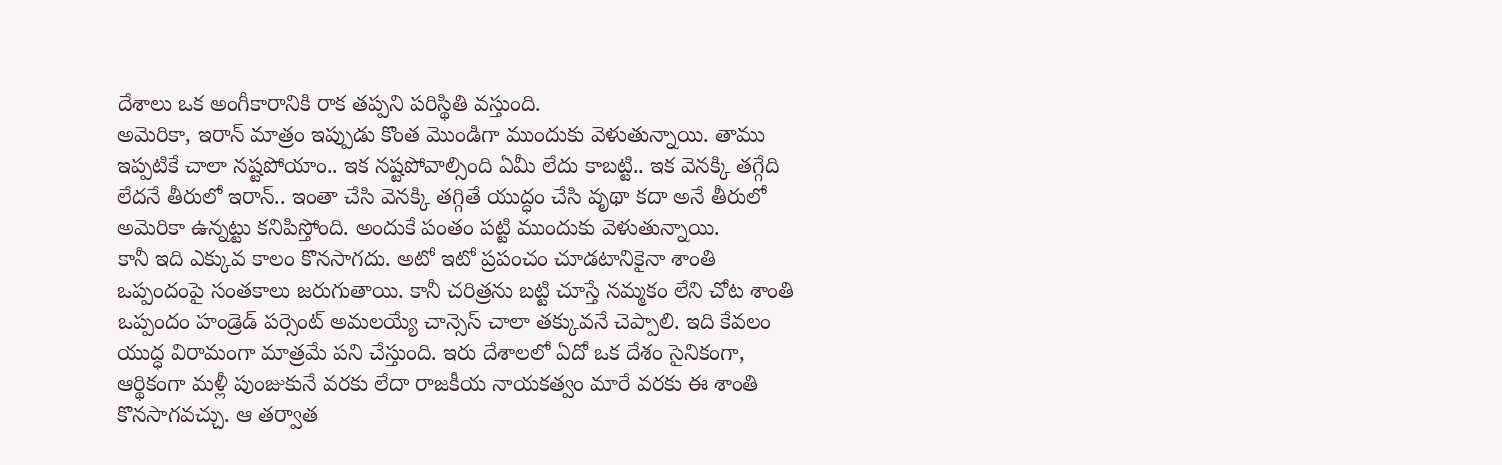దేశాలు ఒక అంగీకారానికి రాక తప్పని పరిస్థితి వస్తుంది.
అమెరికా, ఇరాన్ మాత్రం ఇప్పుడు కొంత మొండిగా ముందుకు వెళుతున్నాయి. తాము ఇప్పటికే చాలా నష్టపోయాం.. ఇక నష్టపోవాల్సింది ఏమీ లేదు కాబట్టి.. ఇక వెనక్కి తగ్గేది లేదనే తీరులో ఇరాన్.. ఇంతా చేసి వెనక్కి తగ్గితే యుద్ధం చేసి వృథా కదా అనే తీరులో అమెరికా ఉన్నట్టు కనిపిస్తోంది. అందుకే పంతం పట్టి ముందుకు వెళుతున్నాయి.
కానీ ఇది ఎక్కువ కాలం కొనసాగదు. అటో ఇటో ప్రపంచం చూడటానికైనా శాంతి ఒప్పందంపై సంతకాలు జరుగుతాయి. కానీ చరిత్రను బట్టి చూస్తే నమ్మకం లేని చోట శాంతి ఒప్పందం హండ్రెడ్ పర్సెంట్ అమలయ్యే చాన్సెస్ చాలా తక్కువనే చెప్పాలి. ఇది కేవలం యుద్ధ విరామంగా మాత్రమే పని చేస్తుంది. ఇరు దేశాలలో ఏదో ఒక దేశం సైనికంగా, ఆర్థికంగా మళ్లీ పుంజుకునే వరకు లేదా రాజకీయ నాయకత్వం మారే వరకు ఈ శాంతి కొనసాగవచ్చు. ఆ తర్వాత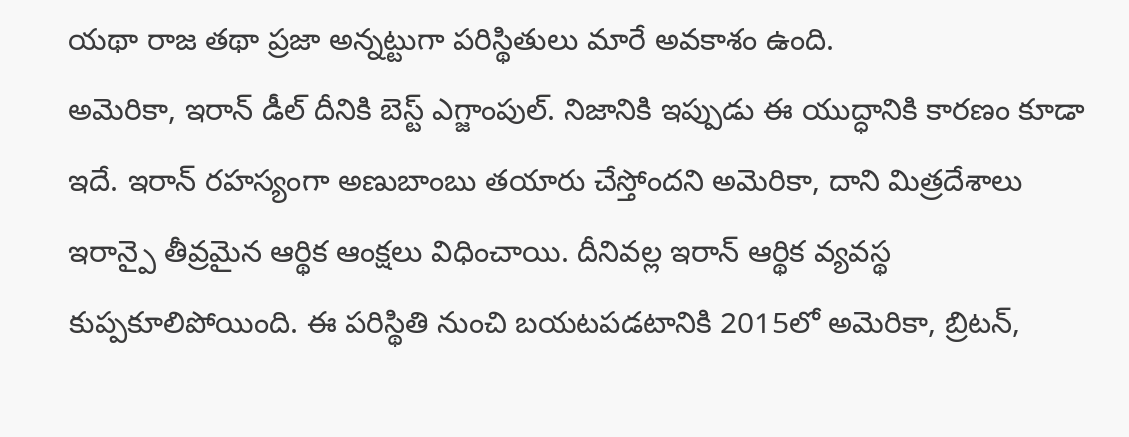యథా రాజ తథా ప్రజా అన్నట్టుగా పరిస్థితులు మారే అవకాశం ఉంది.
అమెరికా, ఇరాన్ డీల్ దీనికి బెస్ట్ ఎగ్జాంపుల్. నిజానికి ఇప్పుడు ఈ యుద్ధానికి కారణం కూడా ఇదే. ఇరాన్ రహస్యంగా అణుబాంబు తయారు చేస్తోందని అమెరికా, దాని మిత్రదేశాలు ఇరాన్పై తీవ్రమైన ఆర్థిక ఆంక్షలు విధించాయి. దీనివల్ల ఇరాన్ ఆర్థిక వ్యవస్థ కుప్పకూలిపోయింది. ఈ పరిస్థితి నుంచి బయటపడటానికి 2015లో అమెరికా, బ్రిటన్,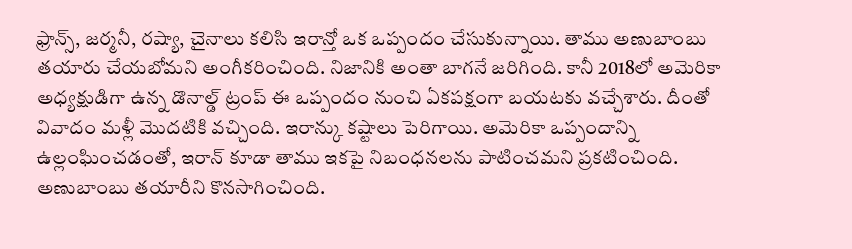ఫ్రాన్స్, జర్మనీ, రష్యా, చైనాలు కలిసి ఇరాన్తో ఒక ఒప్పందం చేసుకున్నాయి. తాము అణుబాంబు తయారు చేయబోమని అంగీకరించింది. నిజానికి అంతా బాగనే జరిగింది. కానీ 2018లో అమెరికా అధ్యక్షుడిగా ఉన్న డొనాల్డ్ ట్రంప్ ఈ ఒప్పందం నుంచి ఏకపక్షంగా బయటకు వచ్చేశారు. దీంతో వివాదం మళ్లీ మొదటికి వచ్చింది. ఇరాన్కు కష్టాలు పెరిగాయి. అమెరికా ఒప్పందాన్ని ఉల్లంఘించడంతో, ఇరాన్ కూడా తాము ఇకపై నిబంధనలను పాటించమని ప్రకటించింది. అణుబాంబు తయారీని కొనసాగించింది.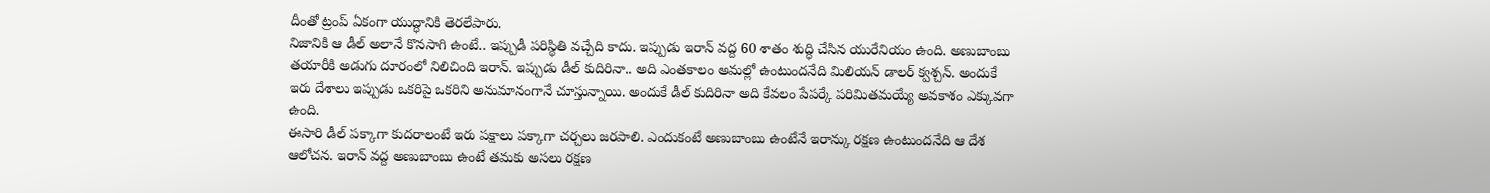దీంతో ట్రంప్ ఏకంగా యుద్ధానికి తెరలేపారు.
నిజానికి ఆ డీల్ అలానే కొనసాగి ఉంటే.. ఇప్పుడీ పరిస్థితి వచ్చేది కాదు. ఇప్పుడు ఇరాన్ వద్ద 60 శాతం శుద్ధి చేసిన యురేనియం ఉంది. అణుబాంబు తయారీకి అడుగు దూరంలో నిలిచింది ఇరాన్. ఇప్పుడు డీల్ కుదిరినా.. అది ఎంతకాలం అమల్లో ఉంటుందనేది మిలియన్ డాలర్ క్వశ్చన్. అందుకే ఇరు దేశాలు ఇప్పుడు ఒకరిపై ఒకరిని అనుమానంగానే చూస్తున్నాయి. అందుకే డీల్ కుదిరినా అది కేవలం పేపర్కే పరిమితమయ్యే అవకాశం ఎక్కువగా ఉంది.
ఈసారి డీల్ పక్కాగా కుదరాలంటే ఇరు పక్షాలు పక్కాగా చర్చలు జరపాలి. ఎందుకంటే అణుబాంబు ఉంటేనే ఇరాన్కు రక్షణ ఉంటుందనేది ఆ దేశ ఆలోచన. ఇరాన్ వద్ద అణుబాంబు ఉంటే తమకు అసలు రక్షణ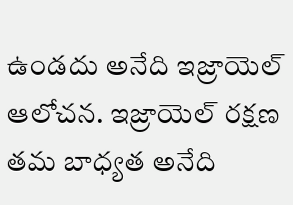ఉండదు అనేది ఇజ్రాయెల్ ఆలోచన. ఇజ్రాయెల్ రక్షణ తమ బాధ్యత అనేది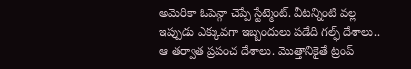అమెరికా ఓపెన్గా చెప్పే స్టేట్మెంట్. వీటన్నింటి వల్ల ఇప్పుడు ఎక్కువగా ఇబ్బందులు పడేది గల్ఫ్ దేశాలు.. ఆ తర్వాత ప్రపంచ దేశాలు. మొత్తానికైతే ట్రంప్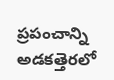ప్రపంచాన్ని అడకత్తెరలో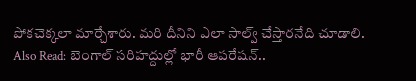పోకచెక్కలా మార్చేశారు. మరి దీనిని ఎలా సాల్వ్ చేస్తారనేది చూడాలి.
Also Read: బెంగాల్ సరిహద్దుల్లో భారీ ఆపరేషన్..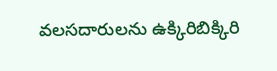వలసదారులను ఉక్కిరిబిక్కిరి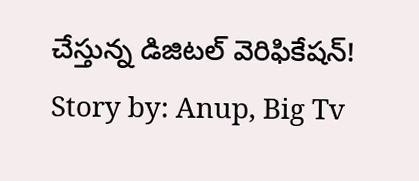చేస్తున్న డిజిటల్ వెరిఫికేషన్!
Story by: Anup, Big Tv